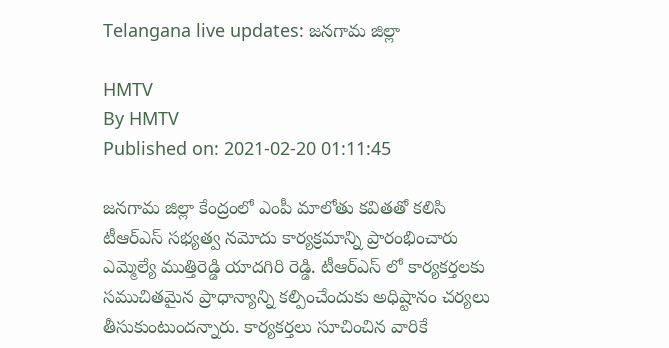Telangana live updates: జనగామ జిల్లా

HMTV
By HMTV
Published on: 2021-02-20 01:11:45

జనగామ జిల్లా కేంద్రంలో ఎంపీ మాలోతు కవితతో కలిసి టీఆర్ఎస్ సభ్యత్వ నమోదు కార్యక్రమాన్ని ప్రారంభించారు ఎమ్మెల్యే ముత్తిరెడ్డి యాదగిరి రెడ్డి. టీఆర్‌ఎస్ లో కార్యకర్తలకు సముచితమైన ప్రాధాన్యాన్ని కల్పించేందుకు అధిష్టానం చర్యలు తీసుకుంటుందన్నారు. కార్యకర్తలు సూచించిన వారికే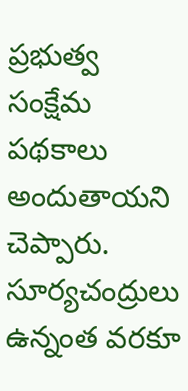ప్రభుత్వ సంక్షేమ పథకాలు అందుతాయని చెప్పారు. సూర్యచంద్రులు ఉన్నంత వరకూ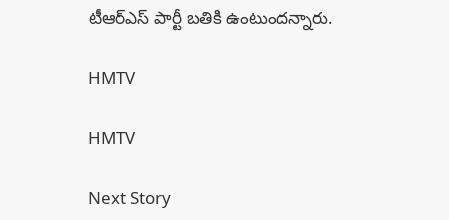టీఆర్‌ఎస్‌ పార్టీ బతికి ఉంటుందన్నారు.

HMTV

HMTV

Next Story